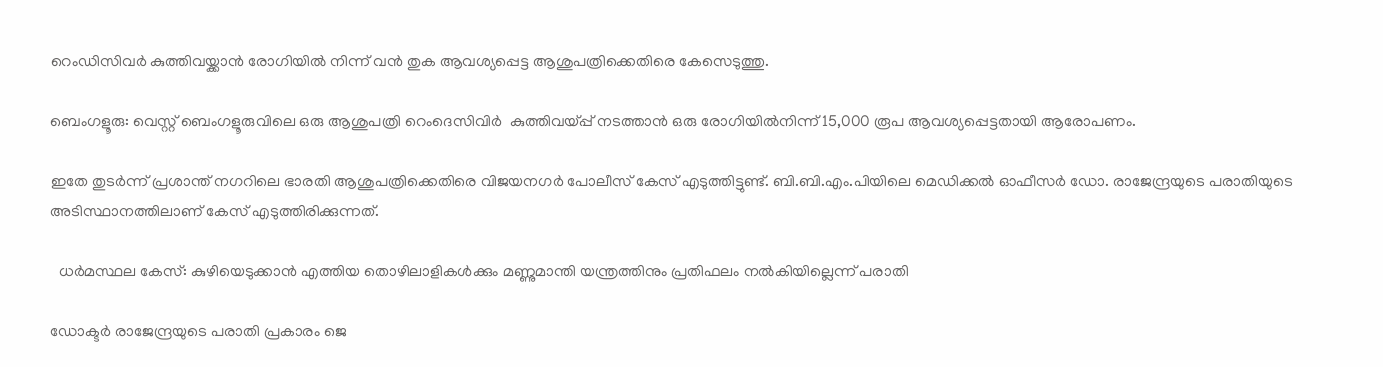റെംഡിസിവർ കുത്തിവയ്ക്കാൻ രോഗിയിൽ നിന്ന് വൻ തുക ആവശ്യപ്പെട്ട ആശുപത്രിക്കെതിരെ കേസെടുത്തു.

ബെംഗളൂരു: വെസ്റ്റ് ബെംഗളൂരുവിലെ ഒരു ആശുപത്രി റെംദെസിവിർ  കുത്തിവയ്പ്പ് നടത്താൻ ഒരു രോഗിയിൽനിന്ന് 15,000 രൂപ ആവശ്യപ്പെട്ടതായി ആരോപണം.

ഇതേ തുടർന്ന് പ്രശാന്ത് നഗറിലെ ഭാരതി ആശുപത്രിക്കെതിരെ വിജയനഗർ പോലീസ് കേസ് എടുത്തിട്ടുണ്ട്. ബി.ബി.എം.പിയിലെ മെഡിക്കൽ ഓഫീസർ ഡോ. രാജേന്ദ്രയുടെ പരാതിയുടെ അടിസ്ഥാനത്തിലാണ് കേസ് എടുത്തിരിക്കുന്നത്.

  ധർമസ്ഥല കേസ്: കുഴിയെടുക്കാൻ എത്തിയ തൊഴിലാളികൾക്കും മണ്ണുമാന്തി യന്ത്രത്തിനും പ്രതിഫലം നൽകിയില്ലെന്ന് പരാതി

ഡോക്ടർ രാജേന്ദ്രയുടെ പരാതി പ്രകാരം ജെ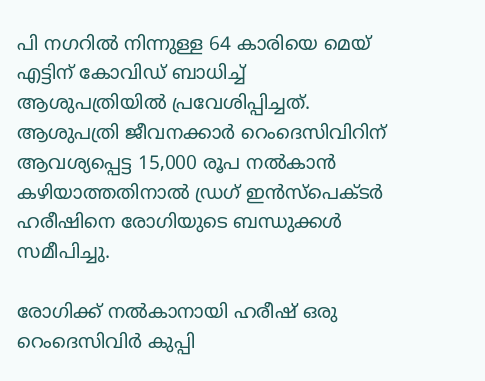പി നഗറിൽ നിന്നുള്ള 64 കാരിയെ മെയ് എട്ടിന് കോവിഡ് ബാധിച്ച് ആശുപത്രിയിൽ പ്രവേശിപ്പിച്ചത്. ആശുപത്രി ജീവനക്കാർ റെംദെസിവിറിന് ആവശ്യപ്പെട്ട 15,000 രൂപ നൽകാൻ കഴിയാത്തതിനാൽ ഡ്രഗ് ഇൻസ്പെക്ടർ ഹരീഷിനെ രോഗിയുടെ ബന്ധുക്കൾ സമീപിച്ചു.

രോഗിക്ക് നൽകാനായി ഹരീഷ് ഒരു റെംദെസിവിർ കുപ്പി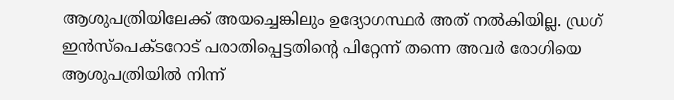ആശുപത്രിയിലേക്ക് അയച്ചെങ്കിലും ഉദ്യോഗസ്ഥർ അത് നൽകിയില്ല. ഡ്രഗ് ഇൻസ്പെക്ടറോട് പരാതിപ്പെട്ടതിന്റെ പിറ്റേന്ന് തന്നെ അവർ രോഗിയെ ആശുപത്രിയിൽ നിന്ന്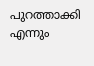പുറത്താക്കി എന്നും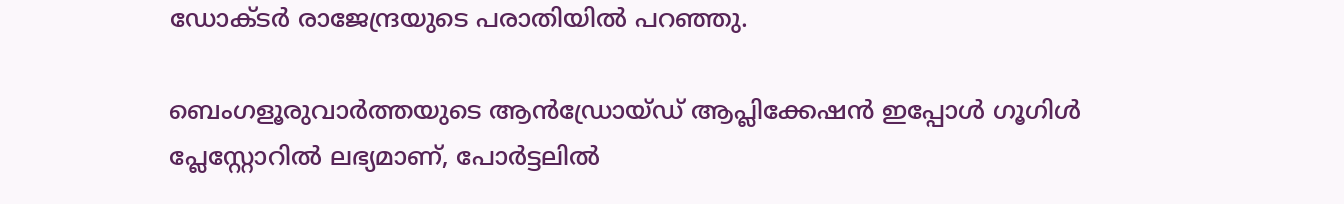ഡോക്ടർ രാജേന്ദ്രയുടെ പരാതിയിൽ പറഞ്ഞു.

ബെംഗളൂരുവാർത്തയുടെ ആൻഡ്രോയ്ഡ് ആപ്ലിക്കേഷൻ ഇപ്പോൾ ഗൂഗിൾ പ്ലേസ്റ്റോറിൽ ലഭ്യമാണ്, പോർട്ടലിൽ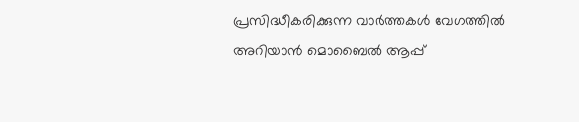പ്രസിദ്ധീകരിക്കുന്ന വാർത്തകൾ വേഗത്തിൽ അറിയാൻ മൊബൈൽ ആപ്പ്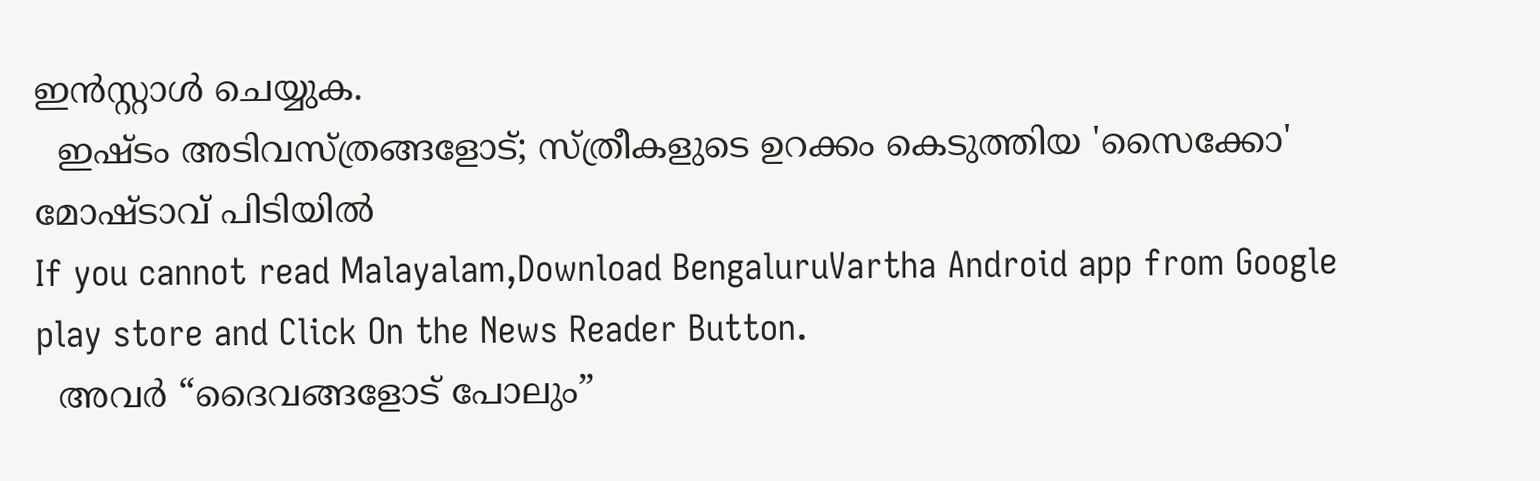ഇൻസ്റ്റാൾ ചെയ്യുക.
  ഇഷ്ടം അടിവസ്ത്രങ്ങളോട്; സ്ത്രീകളുടെ ഉറക്കം കെടുത്തിയ 'സൈക്കോ' മോഷ്ടാവ് പിടിയിൽ
If you cannot read Malayalam,Download BengaluruVartha Android app from Google play store and Click On the News Reader Button.
  അവർ “ദൈവങ്ങളോട് പോലും”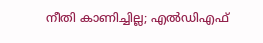നീതി കാണിച്ചില്ല; എല്‍ഡിഎഫ്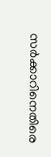സർക്കാറിനെതിരെ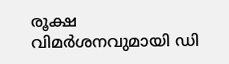രൂക്ഷ വിമർശനവുമായി ഡി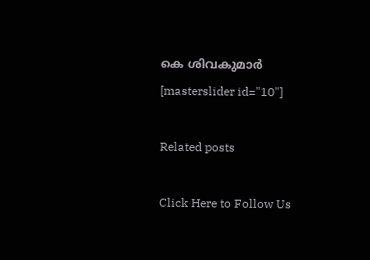കെ ശിവകുമാർ
[masterslider id="10"]

Related posts

Click Here to Follow Us